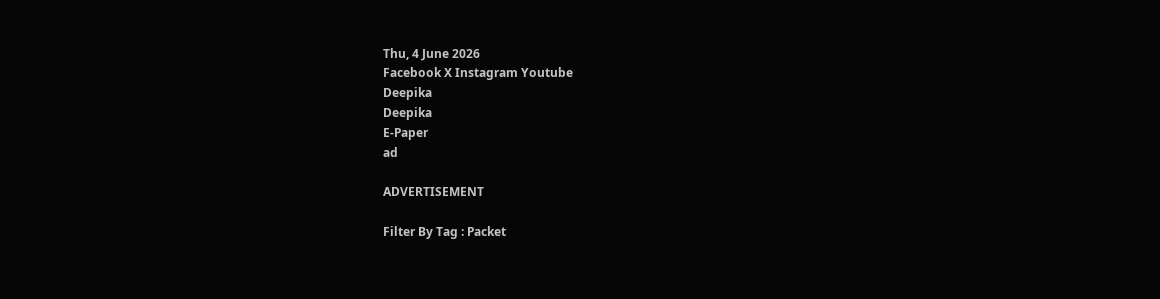Thu, 4 June 2026
Facebook X Instagram Youtube
Deepika
Deepika
E-Paper
ad

ADVERTISEMENT

Filter By Tag : Packet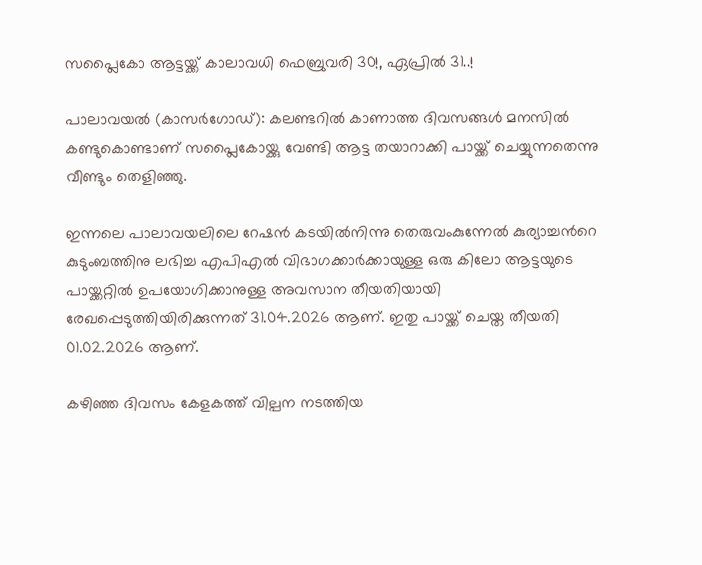സപ്ലൈകോ ആട്ടയ്ക്ക് കാലാവധി ഫെബ്രുവരി 30!, ഏപ്രിൽ 31..!

പാലാവയൽ (കാസര്‍ഗോഡ്): കലണ്ടറിൽ കാണാത്ത ദിവസങ്ങൾ മനസിൽ കണ്ടുകൊണ്ടാണ് സപ്ലൈകോയ്ക്കു വേണ്ടി ആട്ട തയാറാക്കി പായ്ക്ക് ചെയ്യുന്നതെന്നു വീണ്ടും തെളിഞ്ഞു.

ഇന്നലെ പാലാവയലിലെ റേഷൻ കടയിൽനിന്നു തെരുവംകുന്നേൽ കുര്യാച്ചന്‍റെ കുടുംബത്തിനു ലഭിച്ച എപിഎൽ വിഭാഗക്കാർക്കായുള്ള ഒരു കിലോ ആട്ടയുടെ പായ്ക്കറ്റിൽ ഉപയോഗിക്കാനുള്ള അവസാന തീയതിയായി രേഖപ്പെടുത്തിയിരിക്കുന്നത് 31.04.2026 ആണ്. ഇതു പായ്ക്ക് ചെയ്ത തീയതി 01.02.2026 ആണ്.

കഴിഞ്ഞ ദിവസം കേളകത്ത് വില്പന നടത്തിയ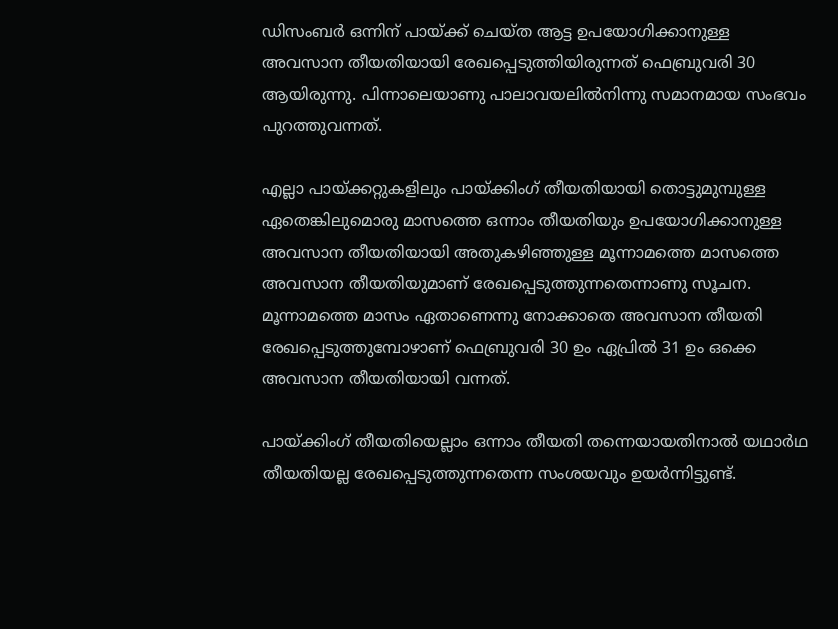ഡിസംബർ ഒന്നിന് പായ്ക്ക് ചെയ്ത ആട്ട ഉപയോഗിക്കാനുള്ള അവസാന തീയതിയായി രേഖപ്പെടുത്തിയിരുന്നത് ഫെബ്രുവരി 30 ആയിരുന്നു. പിന്നാലെയാണു പാലാവയലിൽനിന്നു സമാനമായ സംഭവം പുറത്തുവന്നത്.

എല്ലാ പായ്ക്കറ്റുകളിലും പായ്ക്കിംഗ് തീയതിയായി തൊട്ടുമുമ്പുള്ള ഏതെങ്കിലുമൊരു മാസത്തെ ഒന്നാം തീയതിയും ഉപയോഗിക്കാനുള്ള അവസാന തീയതിയായി അതുകഴിഞ്ഞുള്ള മൂന്നാമത്തെ മാസത്തെ അവസാന തീയതിയുമാണ് രേഖപ്പെടുത്തുന്നതെന്നാണു സൂചന. മൂന്നാമത്തെ മാസം ഏതാണെന്നു നോക്കാതെ അവസാന തീയതി രേഖപ്പെടുത്തുമ്പോഴാണ് ഫെബ്രുവരി 30 ഉം ഏപ്രിൽ 31 ഉം ഒക്കെ അവസാന തീയതിയായി വന്നത്.

പായ്ക്കിംഗ് തീയതിയെല്ലാം ഒന്നാം തീയതി തന്നെയായതിനാൽ യഥാർഥ തീയതിയല്ല രേഖപ്പെടുത്തുന്നതെന്ന സംശയവും ഉയർന്നിട്ടുണ്ട്.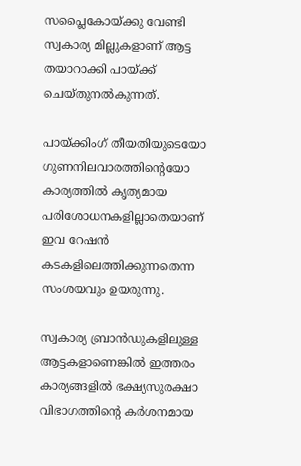സപ്ലൈകോയ്ക്കു വേണ്ടി സ്വകാര്യ മില്ലുകളാണ് ആട്ട തയാറാക്കി പായ്ക്ക് ചെയ്തുനൽകുന്നത്.

പായ്ക്കിംഗ് തീയതിയുടെയോ ഗുണനിലവാരത്തിന്‍റെയോ കാര്യത്തിൽ കൃത്യമായ പരിശോധനകളില്ലാതെയാണ് ഇവ റേഷൻ കടകളിലെത്തിക്കുന്നതെന്ന സംശയവും ഉയരുന്നു.

സ്വകാര്യ ബ്രാൻഡുകളിലുള്ള ആട്ടകളാണെങ്കിൽ ഇത്തരം കാര്യങ്ങളിൽ ഭക്ഷ്യസുരക്ഷാ വിഭാഗത്തിന്‍റെ കർശനമായ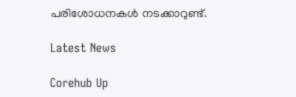പരിശോധനകൾ നടക്കാറുണ്ട്.

Latest News

Corehub Up